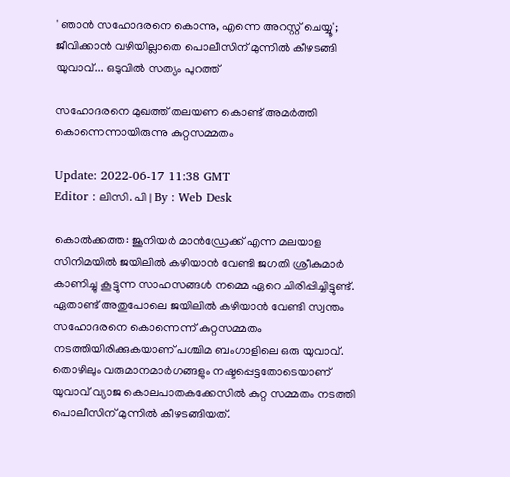' ഞാന്‍ സഹോദരനെ കൊന്നു, എന്നെ അറസ്റ്റ് ചെയ്യൂ'; ജീവിക്കാൻ വഴിയില്ലാതെ പൊലീസിന് മുന്നിൽ കീഴടങ്ങി യുവാവ്... ഒടുവിൽ സത്യം പുറത്ത്

സഹോദരനെ മുഖത്ത് തലയണ കൊണ്ട് അമർത്തി കൊന്നെന്നായിരുന്നു കുറ്റസമ്മതം

Update: 2022-06-17 11:38 GMT
Editor : ലിസി. പി | By : Web Desk

കൊൽക്കത്ത: ജൂനിയർ മാൻഡ്രേക്ക് എന്ന മലയാള സിനിമയിൽ ജയിലിൽ കഴിയാൻ വേണ്ടി ജഗതി ശ്രീകുമാർ കാണിച്ചു കൂട്ടുന്ന സാഹസങ്ങൾ നമ്മെ ഏറെ ചിരിപ്പിച്ചിട്ടുണ്ട്. ഏതാണ്ട് അതുപോലെ ജയിലിൽ കഴിയാൻ വേണ്ടി സ്വന്തം സഹോദരനെ കൊന്നെന്ന് കുറ്റസമ്മതം നടത്തിയിരിക്കുകയാണ് പശ്ചിമ ബംഗാളിലെ ഒരു യുവാവ്. തൊഴിലും വരുമാനമാർഗങ്ങളും നഷ്ടപ്പെട്ടതോടെയാണ് യുവാവ് വ്യാജ കൊലപാതകക്കേസിൽ കുറ്റ സമ്മതം നടത്തി പൊലീസിന് മുന്നിൽ കീഴടങ്ങിയത്.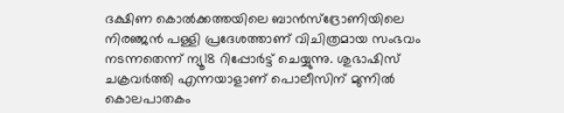ദക്ഷിണ കൊൽക്കത്തയിലെ ബാൻസ്‌ദ്രോണിയിലെ നിരഞ്ജൻ പള്ളി പ്രദേശത്താണ് വിചിത്രമായ സംഭവം നടന്നതെന്ന് ന്യൂ18 റിപ്പോർട്ട് ചെയ്യുന്നു. ശുഭാഷിസ് ചക്രവർത്തി എന്നയാളാണ് പൊലീസിന് മുന്നിൽ കൊലപാതകം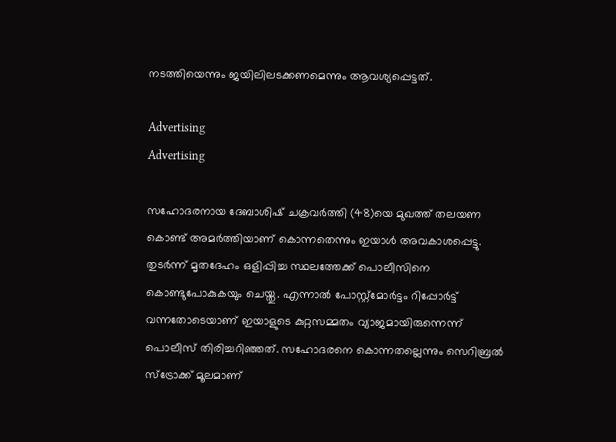നടത്തിയെന്നും ജയിലിലടക്കണമെന്നും ആവശ്യപ്പെട്ടത്.

Advertising
Advertising

സഹോദരനായ ദേബാശിഷ് ചക്രവർത്തി (48)യെ മുഖത്ത് തലയണ കൊണ്ട് അമർത്തിയാണ് കൊന്നതെന്നും ഇയാൾ അവകാശപ്പെട്ടു. തുടർന്ന് മൃതദേഹം ഒളിപ്പിച്ച സ്ഥലത്തേക്ക് പൊലീസിനെ കൊണ്ടുപോകുകയും ചെയ്തു. എന്നാൽ പോസ്റ്റ്‌മോർട്ടം റിപ്പോർട്ട് വന്നതോടെയാണ് ഇയാളുടെ കുറ്റസമ്മതം വ്യാജമായിരുന്നെന്ന് പൊലീസ് തിരിച്ചറിഞ്ഞത്. സഹോദരനെ കൊന്നതല്ലെന്നും സെറിബ്രൽ സ്ട്രോക്ക് മൂലമാണ്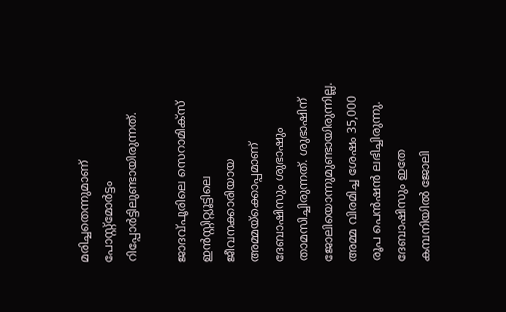മരിച്ചതെന്നുമാണ് പോസ്റ്റ്‌മോർട്ടം റിപ്പോർട്ടിലുണ്ടായിരുന്നത്.

ജാദവ്പൂരിലെ സെറാമിക്‌സ് ഇൻസ്റ്റിറ്റ്യൂട്ടിലെ ജീവനക്കാരിയായ അമ്മയ്ക്കൊപ്പമാണ് ദേബാഷിസും ശുഭാഷും താമസിച്ചിരുന്നത്. ശുഭാഷിന് ജോലിയൊന്നുമുണ്ടായിരുന്നില്ല. അമ്മ വിരമിച്ച ശേഷം 35,000 രൂപ പെൻഷൻ ലഭിച്ചിരുന്നു. ദേബാഷിസും ഇതേ കമ്പനിയിൽ ജോലി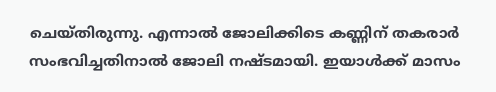ചെയ്തിരുന്നു. എന്നാൽ ജോലിക്കിടെ കണ്ണിന് തകരാർ സംഭവിച്ചതിനാൽ ജോലി നഷ്ടമായി. ഇയാൾക്ക് മാസം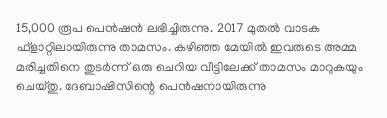15,000 രൂപ പെൻഷൻ ലഭിച്ചിരുന്നു. 2017 മുതൽ വാടക ഫ്‌ളാറ്റിലായിരുന്നു താമസം. കഴിഞ്ഞ മേയിൽ ഇവരുടെ അമ്മ മരിച്ചതിനെ തുടർന്ന് ഒരു ചെറിയ വീട്ടിലേക്ക് താമസം മാറുകയും ചെയ്തു. ദേബാഷിസിന്റെ പെൻഷനായിരുന്നു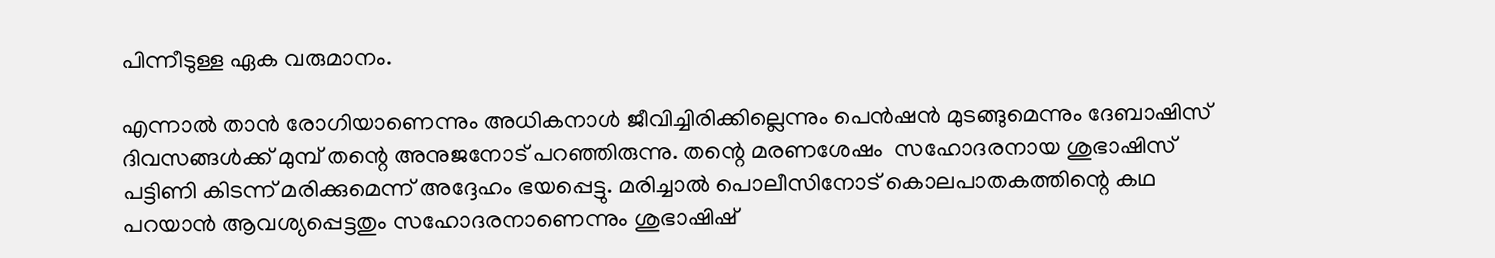പിന്നീടുള്ള ഏക വരുമാനം.

എന്നാൽ താൻ രോഗിയാണെന്നും അധികനാൾ ജീവിച്ചിരിക്കില്ലെന്നും പെൻഷൻ മുടങ്ങുമെന്നും ദേബാഷിസ് ദിവസങ്ങൾക്ക് മുമ്പ് തന്റെ അനുജനോട് പറഞ്ഞിരുന്നു. തന്റെ മരണശേഷം  സഹോദരനായ ശുഭാഷിസ്  പട്ടിണി കിടന്ന് മരിക്കുമെന്ന് അദ്ദേഹം ഭയപ്പെട്ടു. മരിച്ചാൽ പൊലീസിനോട് കൊലപാതകത്തിന്റെ കഥ പറയാൻ ആവശ്യപ്പെട്ടതും സഹോദരനാണെന്നും ശുഭാഷിഷ്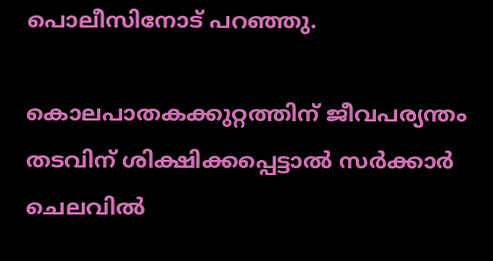പൊലീസിനോട് പറഞ്ഞു.

കൊലപാതകക്കുറ്റത്തിന് ജീവപര്യന്തം തടവിന് ശിക്ഷിക്കപ്പെട്ടാൽ സർക്കാർ ചെലവിൽ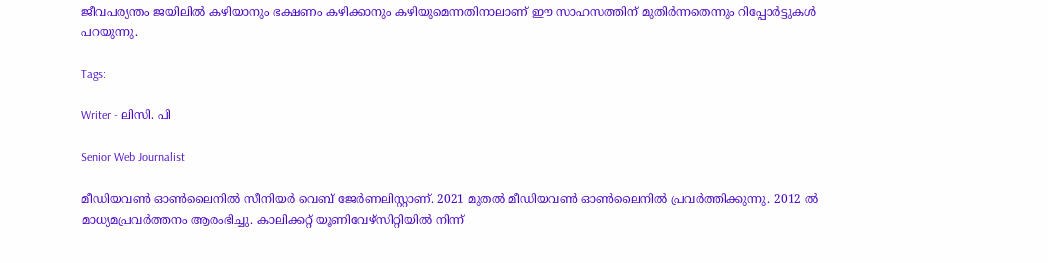ജീവപര്യന്തം ജയിലിൽ കഴിയാനും ഭക്ഷണം കഴിക്കാനും കഴിയുമെന്നതിനാലാണ് ഈ സാഹസത്തിന് മുതിർന്നതെന്നും റിപ്പോർട്ടുകൾ പറയുന്നു.

Tags:

Writer - ലിസി. പി

Senior Web Journalist

മീഡിയവൺ ഓൺലൈനിൽ സീനിയർ വെബ് ജേർണലിസ്റ്റാണ്. 2021 മുതൽ മീഡിയവൺ ഓൺലൈനിൽ പ്രവർത്തിക്കുന്നു. 2012 ല്‍ മാധ്യമപ്രവര്‍ത്തനം ആരംഭിച്ചു. കാലിക്കറ്റ് യൂണിവേഴ്‌സിറ്റിയിൽ നിന്ന്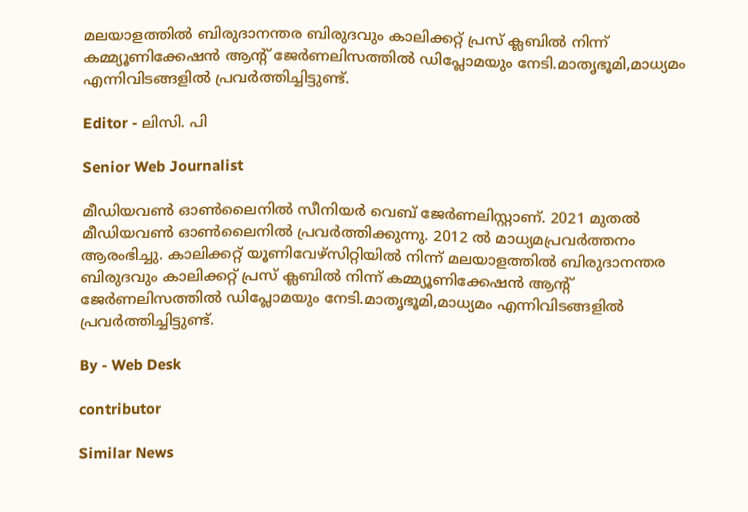മലയാളത്തിൽ ബിരുദാനന്തര ബിരുദവും കാലിക്കറ്റ് പ്രസ് ക്ലബിൽ നിന്ന് കമ്മ്യൂണിക്കേഷൻ ആന്റ് ജേർണലിസത്തിൽ ഡിപ്ലോമയും നേടി.മാതൃഭൂമി,മാധ്യമം എന്നിവിടങ്ങളിൽ പ്രവർത്തിച്ചിട്ടുണ്ട്.

Editor - ലിസി. പി

Senior Web Journalist

മീഡിയവൺ ഓൺലൈനിൽ സീനിയർ വെബ് ജേർണലിസ്റ്റാണ്. 2021 മുതൽ മീഡിയവൺ ഓൺലൈനിൽ പ്രവർത്തിക്കുന്നു. 2012 ല്‍ മാധ്യമപ്രവര്‍ത്തനം ആരംഭിച്ചു. കാലിക്കറ്റ് യൂണിവേഴ്‌സിറ്റിയിൽ നിന്ന് മലയാളത്തിൽ ബിരുദാനന്തര ബിരുദവും കാലിക്കറ്റ് പ്രസ് ക്ലബിൽ നിന്ന് കമ്മ്യൂണിക്കേഷൻ ആന്റ് ജേർണലിസത്തിൽ ഡിപ്ലോമയും നേടി.മാതൃഭൂമി,മാധ്യമം എന്നിവിടങ്ങളിൽ പ്രവർത്തിച്ചിട്ടുണ്ട്.

By - Web Desk

contributor

Similar News